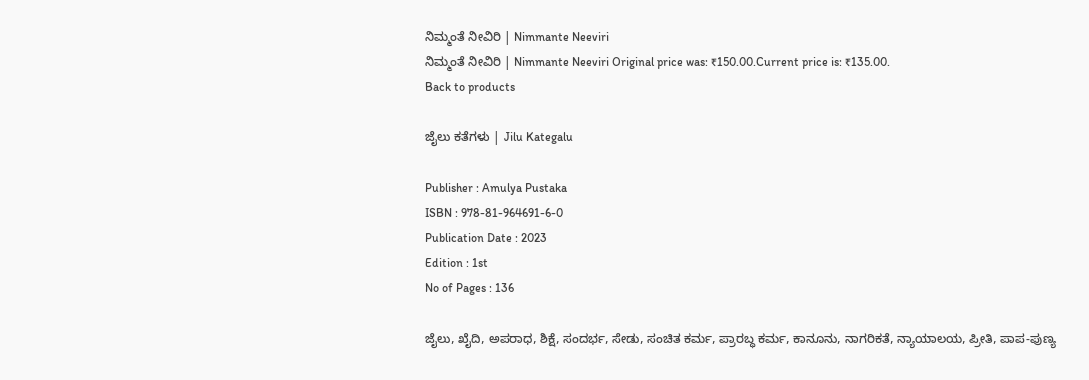ನಿಮ್ಮಂತೆ ನೀವಿರಿ | Nimmante Neeviri
ನಿಮ್ಮಂತೆ ನೀವಿರಿ | Nimmante Neeviri Original price was: ₹150.00.Current price is: ₹135.00.
Back to products

ಜೈಲು ಕತೆಗಳು | Jilu Kategalu

Publisher : Amulya Pustaka
ISBN : 978-81-964691-6-0
Publication Date : 2023
Edition : 1st
No of Pages : 136

ಜೈಲು, ಖೈದಿ, ಅಪರಾಧ, ಶಿಕ್ಷೆ, ಸಂದರ್ಭ, ಸೇಡು, ಸಂಚಿತ ಕರ್ಮ, ಪ್ರಾರಬ್ಧ ಕರ್ಮ, ಕಾನೂನು, ನಾಗರಿಕತೆ, ನ್ಯಾಯಾಲಯ, ಪ್ರೀತಿ, ಪಾಪ-ಪುಣ್ಯ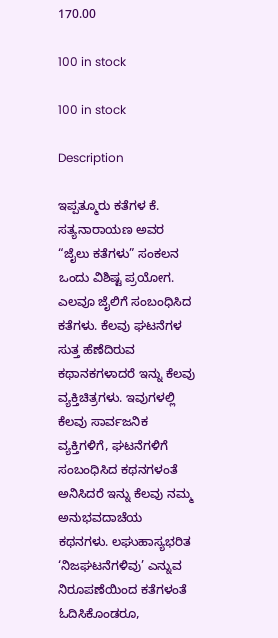170.00

100 in stock

100 in stock

Description

ಇಪ್ಪತ್ಮೂರು ಕತೆಗಳ ಕೆ. ಸತ್ಯನಾರಾಯಣ ಅವರ “ಜೈಲು ಕತೆಗಳು” ಸಂಕಲನ ಒಂದು ವಿಶಿಷ್ಟ ಪ್ರಯೋಗ. ಎಲವೂ ಜೈಲಿಗೆ ಸಂಬಂಧಿಸಿದ ಕತೆಗಳು. ಕೆಲವು ಘಟನೆಗಳ ಸುತ್ತ ಹೆಣೆದಿರುವ ಕಥಾನಕಗಳಾದರೆ ಇನ್ನು ಕೆಲವು ವ್ಯಕ್ತಿಚಿತ್ರಗಳು. ಇವುಗಳಲ್ಲಿ ಕೆಲವು ಸಾರ್ವಜನಿಕ ವ್ಯಕ್ತಿಗಳಿಗೆ, ಘಟನೆಗಳಿಗೆ ಸಂಬಂಧಿಸಿದ ಕಥನಗಳಂತೆ ಅನಿಸಿದರೆ ಇನ್ನು ಕೆಲವು ನಮ್ಮ ಅನುಭವದಾಚೆಯ ಕಥನಗಳು. ಲಘುಹಾಸ್ಯಭರಿತ ‘ನಿಜಘಟನೆಗಳಿವು’ ಎನ್ನುವ ನಿರೂಪಣೆಯಿಂದ ಕತೆಗಳಂತೆ ಓದಿಸಿಕೊಂಡರೂ,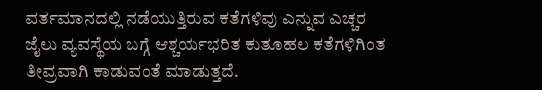ವರ್ತಮಾನದಲ್ಲಿ ನಡೆಯುತ್ತಿರುವ ಕತೆಗಳಿವು ಎನ್ನುವ ಎಚ್ಚರ ಜೈಲು ವ್ಯವಸ್ಥೆಯ ಬಗ್ಗೆ ಆಶ್ಚರ್ಯಭರಿತ ಕುತೂಹಲ ಕತೆಗಳಿಗಿಂತ ತೀವ್ರವಾಗಿ ಕಾಡುವಂತೆ ಮಾಡುತ್ತದೆ.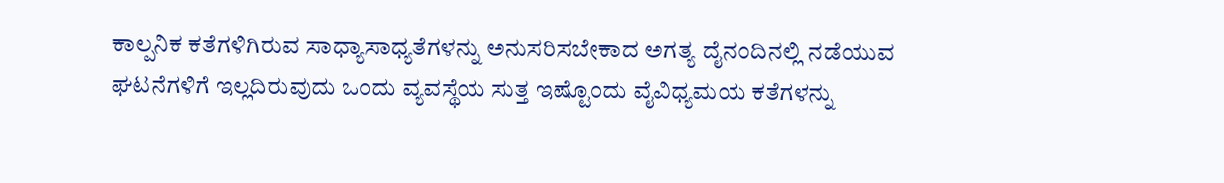ಕಾಲ್ಪನಿಕ ಕತೆಗಳಿಗಿರುವ ಸಾಧ್ಯಾಸಾಧ್ಯತೆಗಳನ್ನು ಅನುಸರಿಸಬೇಕಾದ ಅಗತ್ಯ ದೈನಂದಿನಲ್ಲಿ ನಡೆಯುವ ಘಟನೆಗಳಿಗೆ ಇಲ್ಲದಿರುವುದು ಒಂದು ವ್ಯವಸ್ಥೆಯ ಸುತ್ತ ಇಷ್ಟೊಂದು ವೈವಿಧ್ಯಮಯ ಕತೆಗಳನ್ನು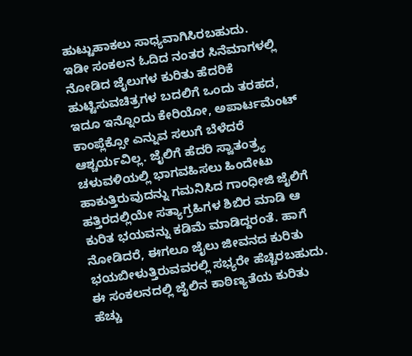ಹುಟ್ಟುಹಾಕಲು ಸಾಧ್ಯವಾಗಿಸಿರಬಹುದು.
ಇಡೀ ಸಂಕಲನ ಓದಿದ ನಂತರ ಸಿನೆಮಾಗಳಲ್ಲಿ ನೋಡಿದ ಜೈಲುಗಳ ಕುರಿತು ಹೆದರಿಕೆ ಹುಟ್ಟಿಸುವಚಿತ್ರಗಳ ಬದಲಿಗೆ ಒಂದು ತರಹದ, ಇದೂ ಇನ್ನೊಂದು ಕೇರಿಯೋ, ಅಪಾರ್ಟಮೆಂಟ್ ಕಾಂಪ್ಲೆಕ್ಸೋ ಎನ್ನುವ ಸಲುಗೆ ಬೆಳೆದರೆ ಆಶ್ಚರ್ಯವಿಲ್ಲ. ಜೈಲಿಗೆ ಹೆದರಿ ಸ್ವಾತಂತ್ರ್ಯ ಚಳುವಳಿಯಲ್ಲಿ ಭಾಗವಹಿಸಲು ಹಿಂದೇಟು ಹಾಕುತ್ತಿರುವುದನ್ನು ಗಮನಿಸಿದ ಗಾಂಧೀಜಿ ಜೈಲಿಗೆ ಹತ್ತಿರದಲ್ಲಿಯೇ ಸತ್ಯಾಗ್ರಹಿಗಳ ಶಿಬಿರ ಮಾಡಿ ಆ ಕುರಿತ ಭಯವನ್ನು ಕಡಿಮೆ ಮಾಡಿದ್ದರಂತೆ. ಹಾಗೆ ನೋಡಿದರೆ, ಈಗಲೂ ಜೈಲು ಜೀವನದ ಕುರಿತು ಭಯಬೀಳುತ್ತಿರುವವರಲ್ಲಿ ಸಭ್ಯರೇ ಹೆಚ್ಚಿರಬಹುದು. ಈ ಸಂಕಲನದಲ್ಲಿ ಜೈಲಿನ ಕಾಠಿಣ್ಯತೆಯ ಕುರಿತು ಹೆಚ್ಚು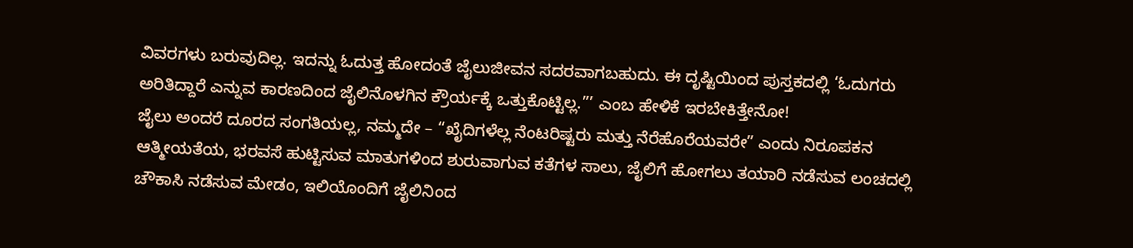ವಿವರಗಳು ಬರುವುದಿಲ್ಲ. ಇದನ್ನು ಓದುತ್ತ ಹೋದಂತೆ ಜೈಲುಜೀವನ ಸದರವಾಗಬಹುದು. ಈ ದೃಷ್ಟಿಯಿಂದ ಪುಸ್ತಕದಲ್ಲಿ ‘ಓದುಗರು ಅರಿತಿದ್ದಾರೆ ಎನ್ನುವ ಕಾರಣದಿಂದ ಜೈಲಿನೊಳಗಿನ ಕ್ರೌರ್ಯಕ್ಕೆ ಒತ್ತುಕೊಟ್ಟಿಲ್ಲ.”’ ಎಂಬ ಹೇಳಿಕೆ ಇರಬೇಕಿತ್ತೇನೋ!
ಜೈಲು ಅಂದರೆ ದೂರದ ಸಂಗತಿಯಲ್ಲ, ನಮ್ಮದೇ – “ಖೈದಿಗಳೆಲ್ಲ ನೆಂಟರಿಷ್ಟರು ಮತ್ತು ನೆರೆಹೊರೆಯವರೇ” ಎಂದು ನಿರೂಪಕನ ಆತ್ಮೀಯತೆಯ, ಭರವಸೆ ಹುಟ್ಟಿಸುವ ಮಾತುಗಳಿಂದ ಶುರುವಾಗುವ ಕತೆಗಳ ಸಾಲು, ಜೈಲಿಗೆ ಹೋಗಲು ತಯಾರಿ ನಡೆಸುವ ಲಂಚದಲ್ಲಿ ಚೌಕಾಸಿ ನಡೆಸುವ ಮೇಡಂ, ಇಲಿಯೊಂದಿಗೆ ಜೈಲಿನಿಂದ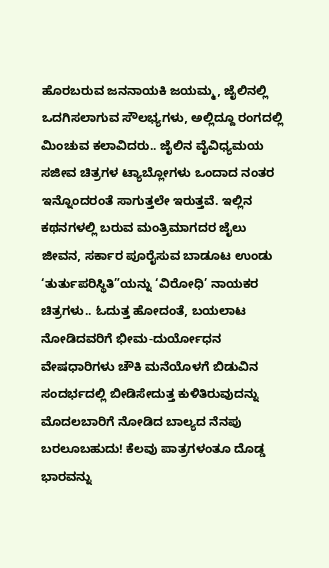ಹೊರಬರುವ ಜನನಾಯಕಿ ಜಯಮ್ಮ, ಜೈಲಿನಲ್ಲಿ ಒದಗಿಸಲಾಗುವ ಸೌಲಭ್ಯಗಳು, ಅಲ್ಲಿದ್ದೂ ರಂಗದಲ್ಲಿ ಮಿಂಚುವ ಕಲಾವಿದರು.. ಜೈಲಿನ ವೈವಿಧ್ಯಮಯ ಸಜೀವ ಚಿತ್ರಗಳ ಟ್ಯಾಬ್ಲೋಗಳು ಒಂದಾದ ನಂತರ ಇನ್ನೊಂದರಂತೆ ಸಾಗುತ್ತಲೇ ಇರುತ್ತವೆ. ಇಲ್ಲಿನ ಕಥನಗಳಲ್ಲಿ ಬರುವ ಮಂತ್ರಿಮಾಗದರ ಜೈಲು ಜೀವನ, ಸರ್ಕಾರ ಪೂರೈಸುವ ಬಾಡೂಟ ಉಂಡು ‘ತುರ್ತುಪರಿಸ್ಥಿತಿ”ಯನ್ನು ‘ವಿರೋಧಿ’ ನಾಯಕರ ಚಿತ್ರಗಳು.. ಓದುತ್ತ ಹೋದಂತೆ, ಬಯಲಾಟ ನೋಡಿದವರಿಗೆ ಭೀಮ-ದುರ್ಯೋಧನ ವೇಷಧಾರಿಗಳು ಚೌಕಿ ಮನೆಯೊಳಗೆ ಬಿಡುವಿನ ಸಂದರ್ಭದಲ್ಲಿ ಬೀಡಿಸೇದುತ್ತ ಕುಳಿತಿರುವುದನ್ನು ಮೊದಲಬಾರಿಗೆ ನೋಡಿದ ಬಾಲ್ಯದ ನೆನಪು ಬರಲೂಬಹುದು! ಕೆಲವು ಪಾತ್ರಗಳಂತೂ ದೊಡ್ಡ ಭಾರವನ್ನು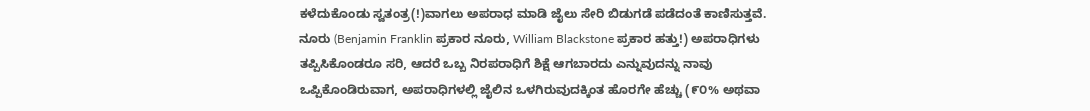ಕಳೆದುಕೊಂಡು ಸ್ವತಂತ್ರ(!)ವಾಗಲು ಅಪರಾಧ ಮಾಡಿ ಜೈಲು ಸೇರಿ ಬಿಡುಗಡೆ ಪಡೆದಂತೆ ಕಾಣಿಸುತ್ತವೆ.
ನೂರು (Benjamin Franklin ಪ್ರಕಾರ ನೂರು, William Blackstone ಪ್ರಕಾರ ಹತ್ತು!) ಅಪರಾಧಿಗಳು ತಪ್ಪಿಸಿಕೊಂಡರೂ ಸರಿ, ಆದರೆ ಒಬ್ಬ ನಿರಪರಾಧಿಗೆ ಶಿಕ್ಷೆ ಆಗಬಾರದು ಎನ್ನುವುದನ್ನು ನಾವು ಒಪ್ಪಿಕೊಂಡಿರುವಾಗ, ಅಪರಾಧಿಗಳಲ್ಲಿ ಜೈಲಿನ ಒಳಗಿರುವುದಕ್ಕಿಂತ ಹೊರಗೇ ಹೆಚ್ಚು (೯೦% ಅಥವಾ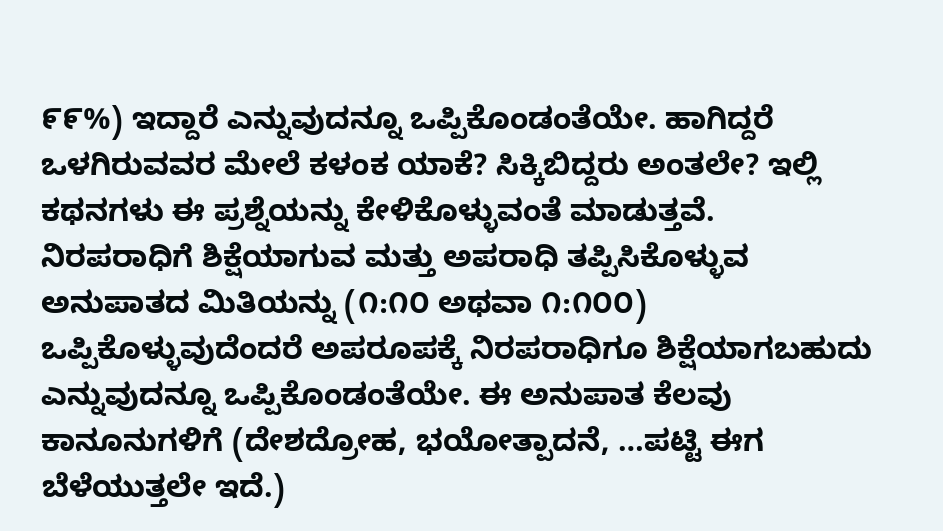೯೯%) ಇದ್ದಾರೆ ಎನ್ನುವುದನ್ನೂ ಒಪ್ಪಿಕೊಂಡಂತೆಯೇ. ಹಾಗಿದ್ದರೆ ಒಳಗಿರುವವರ ಮೇಲೆ ಕಳಂಕ ಯಾಕೆ? ಸಿಕ್ಕಿಬಿದ್ದರು ಅಂತಲೇ? ಇಲ್ಲಿ ಕಥನಗಳು ಈ ಪ್ರಶ್ನೆಯನ್ನು ಕೇಳಿಕೊಳ್ಳುವಂತೆ ಮಾಡುತ್ತವೆ.
ನಿರಪರಾಧಿಗೆ ಶಿಕ್ಷೆಯಾಗುವ ಮತ್ತು ಅಪರಾಧಿ ತಪ್ಪಿಸಿಕೊಳ್ಳುವ ಅನುಪಾತದ ಮಿತಿಯನ್ನು (೧:೧೦ ಅಥವಾ ೧:೧೦೦) ಒಪ್ಪಿಕೊಳ್ಳುವುದೆಂದರೆ ಅಪರೂಪಕ್ಕೆ ನಿರಪರಾಧಿಗೂ ಶಿಕ್ಷೆಯಾಗಬಹುದು ಎನ್ನುವುದನ್ನೂ ಒಪ್ಪಿಕೊಂಡಂತೆಯೇ. ಈ ಅನುಪಾತ ಕೆಲವು ಕಾನೂನುಗಳಿಗೆ (ದೇಶದ್ರೋಹ, ಭಯೋತ್ಪಾದನೆ, …ಪಟ್ಟಿ ಈಗ ಬೆಳೆಯುತ್ತಲೇ ಇದೆ.)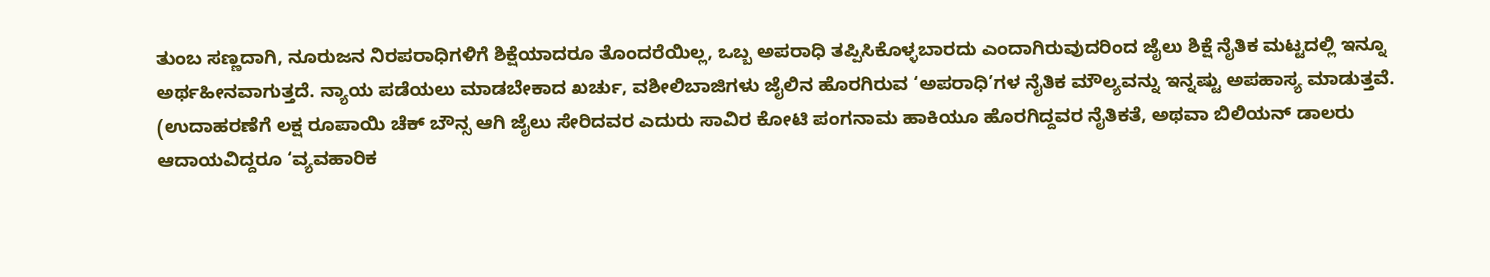ತುಂಬ ಸಣ್ಣದಾಗಿ, ನೂರುಜನ ನಿರಪರಾಧಿಗಳಿಗೆ ಶಿಕ್ಷೆಯಾದರೂ ತೊಂದರೆಯಿಲ್ಲ, ಒಬ್ಬ ಅಪರಾಧಿ ತಪ್ಪಿಸಿಕೊಳ್ಳಬಾರದು ಎಂದಾಗಿರುವುದರಿಂದ ಜೈಲು ಶಿಕ್ಷೆ ನೈತಿಕ ಮಟ್ಟದಲ್ಲಿ ಇನ್ನೂ ಅರ್ಥಹೀನವಾಗುತ್ತದೆ. ನ್ಯಾಯ ಪಡೆಯಲು ಮಾಡಬೇಕಾದ ಖರ್ಚು, ವಶೀಲಿಬಾಜಿಗಳು ಜೈಲಿನ ಹೊರಗಿರುವ ‘ಅಪರಾಧಿ’ಗಳ ನೈತಿಕ ಮೌಲ್ಯವನ್ನು ಇನ್ನಷ್ಟು ಅಪಹಾಸ್ಯ ಮಾಡುತ್ತವೆ. (ಉದಾಹರಣೆಗೆ ಲಕ್ಷ ರೂಪಾಯಿ ಚೆಕ್ ಬೌನ್ಸ ಆಗಿ ಜೈಲು ಸೇರಿದವರ ಎದುರು ಸಾವಿರ ಕೋಟಿ ಪಂಗನಾಮ ಹಾಕಿಯೂ ಹೊರಗಿದ್ದವರ ನೈತಿಕತೆ, ಅಥವಾ ಬಿಲಿಯನ್ ಡಾಲರು ಆದಾಯವಿದ್ದರೂ ‘ವ್ಯವಹಾರಿಕ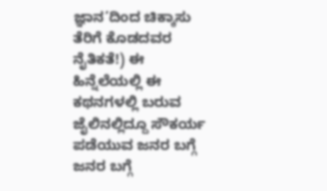ಜ್ಞಾನ’ದಿಂದ ಚಿಕ್ಕಾಸು ತೆರಿಗೆ ಕೊಡದವರ ನೈತಿಕತೆ!) ಈ ಹಿನ್ನೆಲೆಯಲ್ಲಿ ಈ ಕಥನಗಳಲ್ಲಿ ಬರುವ ಜೈಲಿನಲ್ಲಿದ್ದೂ ಸೌಕರ್ಯ ಪಡೆಯುವ ಜನರ ಬಗ್ಗೆ ಜನರ ಬಗ್ಗೆ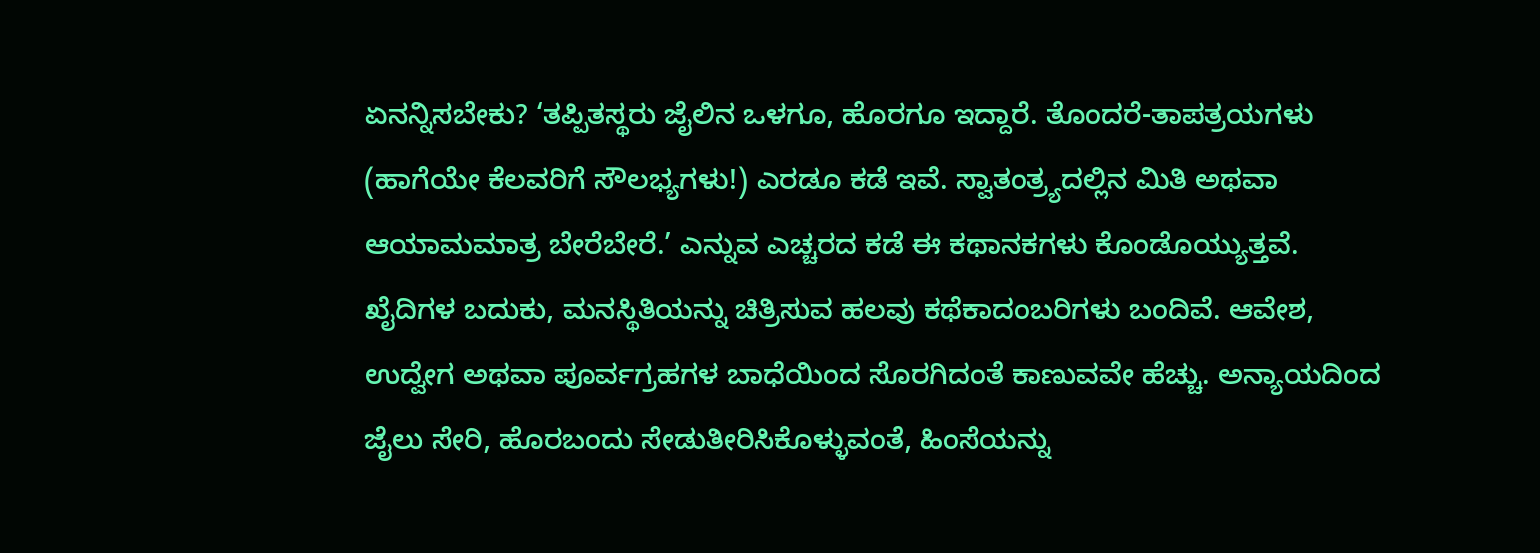ಏನನ್ನಿಸಬೇಕು? ‘ತಪ್ಪಿತಸ್ಥರು ಜೈಲಿನ ಒಳಗೂ, ಹೊರಗೂ ಇದ್ದಾರೆ. ತೊಂದರೆ-ತಾಪತ್ರಯಗಳು (ಹಾಗೆಯೇ ಕೆಲವರಿಗೆ ಸೌಲಭ್ಯಗಳು!) ಎರಡೂ ಕಡೆ ಇವೆ. ಸ್ವಾತಂತ್ರ್ಯದಲ್ಲಿನ ಮಿತಿ ಅಥವಾ ಆಯಾಮಮಾತ್ರ ಬೇರೆಬೇರೆ.’ ಎನ್ನುವ ಎಚ್ಚರದ ಕಡೆ ಈ ಕಥಾನಕಗಳು ಕೊಂಡೊಯ್ಯುತ್ತವೆ.
ಖೈದಿಗಳ ಬದುಕು, ಮನಸ್ಥಿತಿಯನ್ನು ಚಿತ್ರಿಸುವ ಹಲವು ಕಥೆಕಾದಂಬರಿಗಳು ಬಂದಿವೆ. ಆವೇಶ, ಉದ್ವೇಗ ಅಥವಾ ಪೂರ್ವಗ್ರಹಗಳ ಬಾಧೆಯಿಂದ ಸೊರಗಿದಂತೆ ಕಾಣುವವೇ ಹೆಚ್ಚು. ಅನ್ಯಾಯದಿಂದ ಜೈಲು ಸೇರಿ, ಹೊರಬಂದು ಸೇಡುತೀರಿಸಿಕೊಳ್ಳುವಂತೆ, ಹಿಂಸೆಯನ್ನು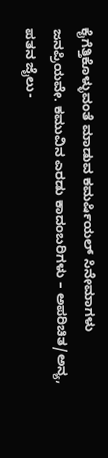ಕೈಗೆತ್ತಿಕೊಳ್ಳುವಂತೆ ಮಾಡುವ ಕಮರ್ಷಿಯಲ್ ಸಿನೇಮಾಗಳು ಜನಪ್ರಿಯವೇ. ಕಮುವಿನ ಎರಡು ಕಾದಂಬರಿಗಳು – ಅಪರಿಚಿತ/ಅನ್ಯ, ಪತನ ಜೈಲು-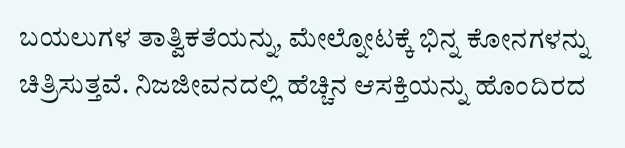ಬಯಲುಗಳ ತಾತ್ವಿಕತೆಯನ್ನು, ಮೇಲ್ನೋಟಕ್ಕೆ ಭಿನ್ನ ಕೋನಗಳನ್ನು ಚಿತ್ರಿಸುತ್ತವೆ. ನಿಜಜೀವನದಲ್ಲಿ ಹೆಚ್ಚಿನ ಆಸಕ್ತಿಯನ್ನು ಹೊಂದಿರದ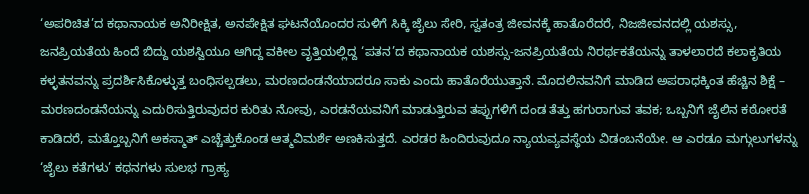‘ಅಪರಿಚಿತ’ದ ಕಥಾನಾಯಕ ಅನಿರೀಕ್ಷಿತ, ಅನಪೇಕ್ಷಿತ ಘಟನೆಯೊಂದರ ಸುಳಿಗೆ ಸಿಕ್ಕಿ ಜೈಲು ಸೇರಿ, ಸ್ವತಂತ್ರ ಜೀವನಕ್ಕೆ ಹಾತೊರೆದರೆ, ನಿಜಜೀವನದಲ್ಲಿ ಯಶಸ್ಸು, ಜನಪ್ರಿಯತೆಯ ಹಿಂದೆ ಬಿದ್ದು ಯಶಸ್ವಿಯೂ ಆಗಿದ್ದ ವಕೀಲ ವೃತ್ತಿಯಲ್ಲಿದ್ದ ‘ಪತನ’ದ ಕಥಾನಾಯಕ ಯಶಸ್ಸು-ಜನಪ್ರಿಯತೆಯ ನಿರರ್ಥಕತೆಯನ್ನು ತಾಳಲಾರದೆ ಕಲಾಕೃತಿಯ ಕಳ್ಳತನವನ್ನು ಪ್ರದರ್ಶಿಸಿಕೊಳ್ಳುತ್ತ ಬಂಧಿಸಲ್ಪಡಲು, ಮರಣದಂಡನೆಯಾದರೂ ಸಾಕು ಎಂದು ಹಾತೊರೆಯುತ್ತಾನೆ. ಮೊದಲಿನವನಿಗೆ ಮಾಡಿದ ಅಪರಾಧಕ್ಕಿಂತ ಹೆಚ್ಚಿನ ಶಿಕ್ಷೆ – ಮರಣದಂಡನೆಯನ್ನು ಎದುರಿಸುತ್ತಿರುವುದರ ಕುರಿತು ನೋವು, ಎರಡನೆಯವನಿಗೆ ಮಾಡುತ್ತಿರುವ ತಪ್ಪುಗಳಿಗೆ ದಂಡ ತೆತ್ತು ಹಗುರಾಗುವ ತವಕ; ಒಬ್ಬನಿಗೆ ಜೈಲಿನ ಕಠೋರತೆ ಕಾಡಿದರೆ, ಮತ್ತೊಬ್ಬನಿಗೆ ಅಕಸ್ಮಾತ್ ಎಚ್ಚೆತ್ತುಕೊಂಡ ಆತ್ಮವಿಮರ್ಶೆ ಅಣಕಿಸುತ್ತದೆ. ಎರಡರ ಹಿಂದಿರುವುದೂ ನ್ಯಾಯವ್ಯವಸ್ಥೆಯ ವಿಡಂಬನೆಯೇ. ಆ ಎರಡೂ ಮಗ್ಗುಲುಗಳನ್ನು ‘ಜೈಲು ಕತೆಗಳು’ ಕಥನಗಳು ಸುಲಭ ಗ್ರಾಹ್ಯ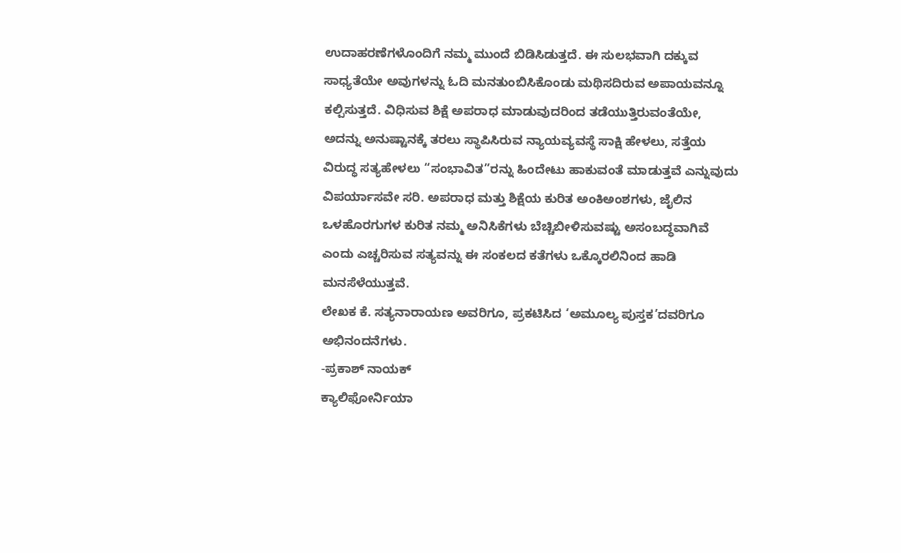ಉದಾಹರಣೆಗಳೊಂದಿಗೆ ನಮ್ಮ ಮುಂದೆ ಬಿಡಿಸಿಡುತ್ತದೆ. ಈ ಸುಲಭವಾಗಿ ದಕ್ಕುವ ಸಾಧ್ಯತೆಯೇ ಅವುಗಳನ್ನು ಓದಿ ಮನತುಂಬಿಸಿಕೊಂಡು ಮಥಿಸದಿರುವ ಅಪಾಯವನ್ನೂ ಕಲ್ಪಿಸುತ್ತದೆ. ವಿಧಿಸುವ ಶಿಕ್ಷೆ ಅಪರಾಧ ಮಾಡುವುದರಿಂದ ತಡೆಯುತ್ತಿರುವಂತೆಯೇ, ಅದನ್ನು ಅನುಷ್ಟಾನಕ್ಕೆ ತರಲು ಸ್ಥಾಪಿಸಿರುವ ನ್ಯಾಯವ್ಯವಸ್ಥೆ ಸಾಕ್ಷಿ ಹೇಳಲು, ಸತ್ತೆಯ ವಿರುದ್ಧ ಸತ್ಯಹೇಳಲು “ಸಂಭಾವಿತ”ರನ್ನು ಹಿಂದೇಟು ಹಾಕುವಂತೆ ಮಾಡುತ್ತವೆ ಎನ್ನುವುದು ವಿಪರ್ಯಾಸವೇ ಸರಿ. ಅಪರಾಧ ಮತ್ತು ಶಿಕ್ಷೆಯ ಕುರಿತ ಅಂಕಿಅಂಶಗಳು, ಜೈಲಿನ ಒಳಹೊರಗುಗಳ ಕುರಿತ ನಮ್ಮ ಅನಿಸಿಕೆಗಳು ಬೆಚ್ಚಿಬೀಳಿಸುವಷ್ಟು ಅಸಂಬದ್ಧವಾಗಿವೆ ಎಂದು ಎಚ್ಚರಿಸುವ ಸತ್ಯವನ್ನು ಈ ಸಂಕಲದ ಕತೆಗಳು ಒಕ್ಕೊರಲಿನಿಂದ ಹಾಡಿ ಮನಸೆಳೆಯುತ್ತವೆ.
ಲೇಖಕ ಕೆ. ಸತ್ಯನಾರಾಯಣ ಅವರಿಗೂ, ಪ್ರಕಟಿಸಿದ ‘ಅಮೂಲ್ಯ ಪುಸ್ತಕ’ದವರಿಗೂ ಅಭಿನಂದನೆಗಳು.
-ಪ್ರಕಾಶ್‌ ನಾಯಕ್
ಕ್ಯಾಲಿಫೋರ್ನಿಯಾ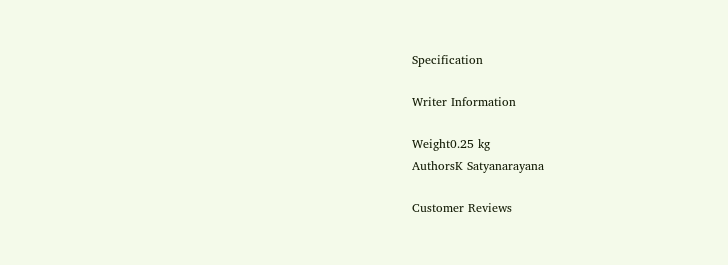Specification

Writer Information

Weight0.25 kg
AuthorsK Satyanarayana

Customer Reviews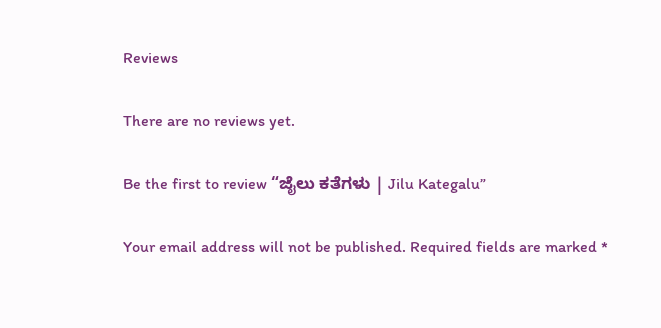Reviews

There are no reviews yet.

Be the first to review “ಜೈಲು ಕತೆಗಳು | Jilu Kategalu”

Your email address will not be published. Required fields are marked *